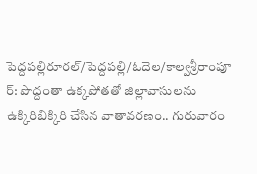పెద్దపల్లిరూరల్/పెద్దపల్లి/ఓదెల/కాల్వశ్రీరాంపూ ర్: పొద్దంతా ఉక్కపోతతో జిల్లావాసులను ఉక్కిరిబిక్కిరి చేసిన వాతావరణం.. గురువారం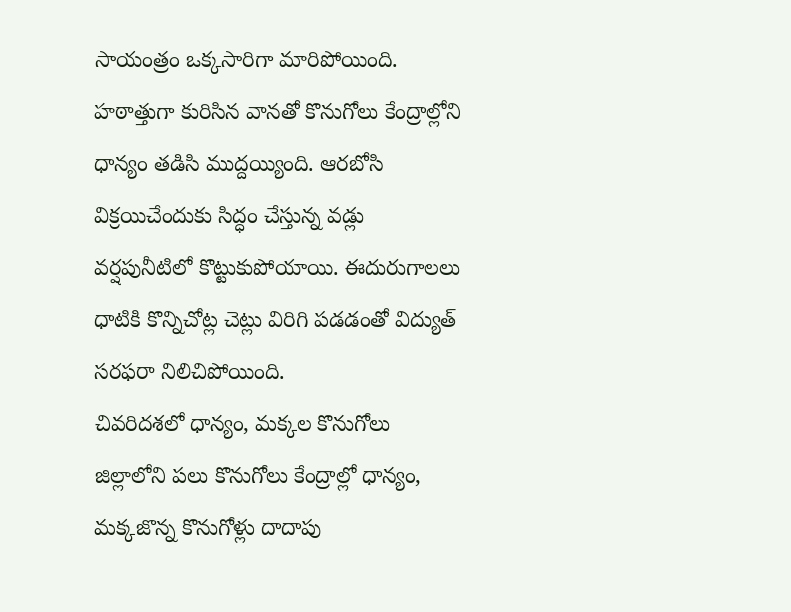సాయంత్రం ఒక్కసారిగా మారిపోయింది. హఠాత్తుగా కురిసిన వానతో కొనుగోలు కేంద్రాల్లోని ధాన్యం తడిసి ముద్దయ్యింది. ఆరబోసి విక్రయిచేందుకు సిద్ధం చేస్తున్న వడ్లు వర్షపునీటిలో కొట్టుకుపోయాయి. ఈదురుగాలలు ధాటికి కొన్నిచోట్ల చెట్లు విరిగి పడడంతో విద్యుత్ సరఫరా నిలిచిపోయింది.
చివరిదశలో ధాన్యం, మక్కల కొనుగోలు
జిల్లాలోని పలు కొనుగోలు కేంద్రాల్లో ధాన్యం, మక్కజొన్న కొనుగోళ్లు దాదాపు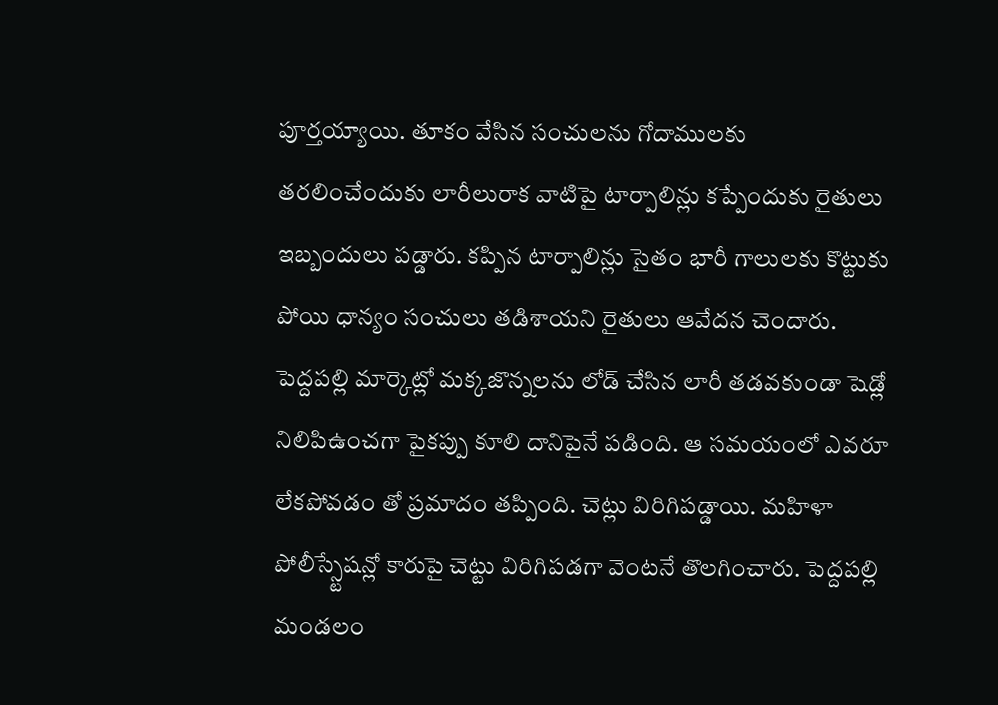పూర్తయ్యాయి. తూకం వేసిన సంచులను గోదాములకు తరలించేందుకు లారీలురాక వాటిపై టార్పాలిన్లు కప్పేందుకు రైతులు ఇబ్బందులు పడ్డారు. కప్పిన టార్పాలిన్లు సైతం భారీ గాలులకు కొట్టుకు పోయి ధాన్యం సంచులు తడిశాయని రైతులు ఆవేదన చెందారు. పెద్దపల్లి మార్కెట్లో మక్కజొన్నలను లోడ్ చేసిన లారీ తడవకుండా షెడ్లో నిలిపిఉంచగా పైకప్పు కూలి దానిపైనే పడింది. ఆ సమయంలో ఎవరూ లేకపోవడం తో ప్రమాదం తప్పింది. చెట్లు విరిగిపడ్డాయి. మహిళా పోలీస్స్టేషన్లో కారుపై చెట్టు విరిగిపడగా వెంటనే తొలగించారు. పెద్దపల్లి మండలం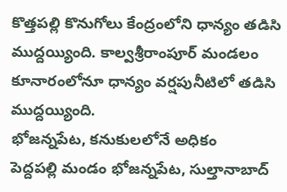కొత్తపల్లి కొనుగోలు కేంద్రంలోని ధాన్యం తడిసి ముద్దయ్యింది. కాల్వశ్రీరాంపూర్ మండలం కూనారంలోనూ ధాన్యం వర్షపునీటిలో తడిసి ముద్దయ్యింది.
భోజన్నపేట, కనుకులలోనే అధికం
పెద్దపల్లి మండం భోజన్నపేట, సుల్తానాబాద్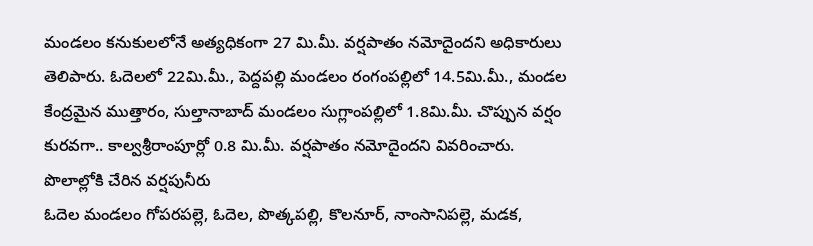మండలం కనుకులలోనే అత్యధికంగా 27 మి.మీ. వర్షపాతం నమోదైందని అధికారులు తెలిపారు. ఓదెలలో 22మి.మీ., పెద్దపల్లి మండలం రంగంపల్లిలో 14.5మి.మీ., మండల కేంద్రమైన ముత్తారం, సుల్తానాబాద్ మండలం సుగ్లాంపల్లిలో 1.8మి.మీ. చొప్పున వర్షం కురవగా.. కాల్వశ్రీరాంపూర్లో 0.8 మి.మీ. వర్షపాతం నమోదైందని వివరించారు.
పొలాల్లోకి చేరిన వర్షపునీరు
ఓదెల మండలం గోపరపల్లె, ఓదెల, పొత్కపల్లి, కొలనూర్, నాంసానిపల్లె, మడక,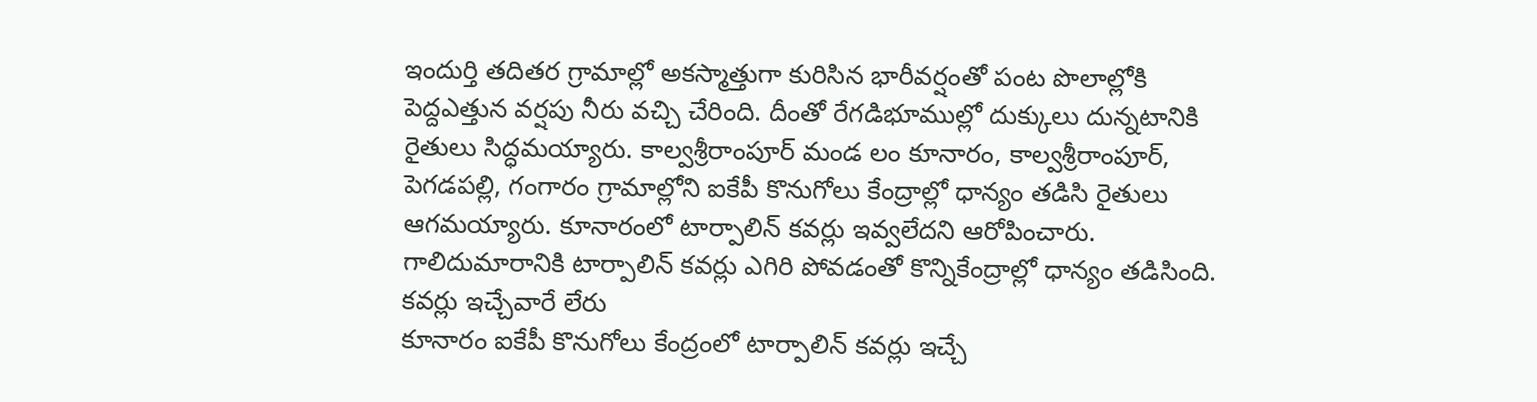ఇందుర్తి తదితర గ్రామాల్లో అకస్మాత్తుగా కురిసిన భారీవర్షంతో పంట పొలాల్లోకి పెద్దఎత్తున వర్షపు నీరు వచ్చి చేరింది. దీంతో రేగడిభూముల్లో దుక్కులు దున్నటానికి రైతులు సిద్ధమయ్యారు. కాల్వశ్రీరాంపూర్ మండ లం కూనారం, కాల్వశ్రీరాంపూర్, పెగడపల్లి, గంగారం గ్రామాల్లోని ఐకేపీ కొనుగోలు కేంద్రాల్లో ధాన్యం తడిసి రైతులు ఆగమయ్యారు. కూనారంలో టార్పాలిన్ కవర్లు ఇవ్వలేదని ఆరోపించారు. గాలిదుమారానికి టార్పాలిన్ కవర్లు ఎగిరి పోవడంతో కొన్నికేంద్రాల్లో ధాన్యం తడిసింది.
కవర్లు ఇచ్చేవారే లేరు
కూనారం ఐకేపీ కొనుగోలు కేంద్రంలో టార్పాలిన్ కవర్లు ఇచ్చే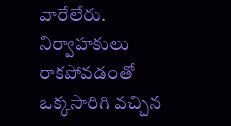వారేలేరు. నిర్వాహకులు రాకపోవడంతో ఒక్కసారిగి వచ్చిన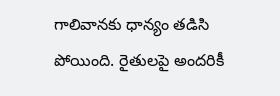గాలివానకు ధాన్యం తడిసి పోయింది. రైతులపై అందరికీ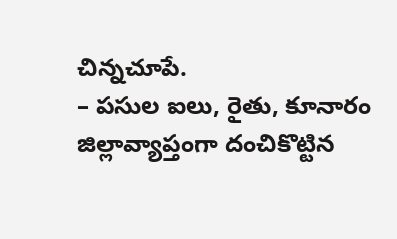చిన్నచూపే.
– పసుల ఐలు, రైతు, కూనారం
జిల్లావ్యాప్తంగా దంచికొట్టిన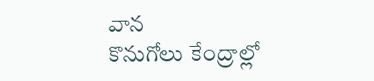వాన
కొనుగోలు కేంద్రాల్లో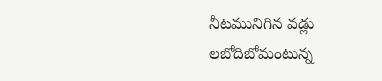నీటమునిగిన వడ్లు
లబోదిబోమంటున్న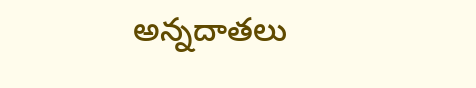అన్నదాతలు